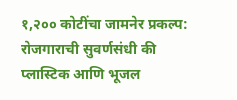१,२०० कोटींचा जामनेर प्रकल्प: रोजगाराची सुवर्णसंधी की प्लास्टिक आणि भूजल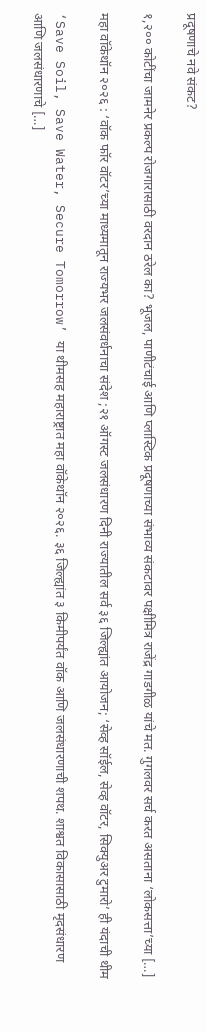प्रदूषणाचे नवे संकट?

१,२०० कोटींचा जामनेर प्रकल्प रोजगारासाठी वरदान ठरेल का? भूजल, पाणीटंचाई आणि प्लास्टिक प्रदूषणाच्या संभाव्य संकटावर पक्षीमित्र राजेंद्र गाडगीळ यांचे मत. गुगलवर सर्च करत असताना ‘लोकसत्ता’च्या […]

महा वॉकेथॉन २०२६ : ‘वॉक फॉर वॉटर’च्या माध्यमातून राज्यभर जलसंवर्धनाचा संदेश ;२१ ऑगस्ट जलसंधारण दिनी राज्यातील सर्व ३६ जिल्ह्यांत आयोजन; ‘सेव्ह सॉईल, सेव्ह वॉटर, सिक्युअर टुमारो’ ही यंदाची थीम

‘Save Soil, Save Water, Secure Tomorrow’ या थीमसह महाराष्ट्रात महा वॉकेथॉन २०२६. ३६ जिल्ह्यांत ३ किमीपर्यंत वॉक आणि जलसंधारणाची शपथ. शाश्वत विकासासाठी मृदसंधारण आणि जलसंधारणाचे […]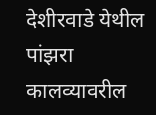देशीरवाडे येथील पांझरा कालव्यावरील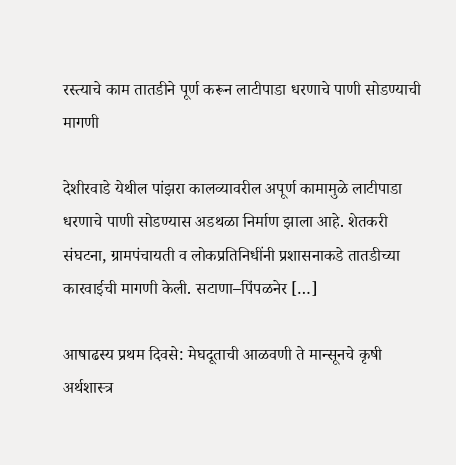रस्त्याचे काम तातडीने पूर्ण करून लाटीपाडा धरणाचे पाणी सोडण्याची मागणी

देशीरवाडे येथील पांझरा कालव्यावरील अपूर्ण कामामुळे लाटीपाडा धरणाचे पाणी सोडण्यास अडथळा निर्माण झाला आहे. शेतकरी संघटना, ग्रामपंचायती व लोकप्रतिनिधींनी प्रशासनाकडे तातडीच्या कारवाईची मागणी केली. सटाणा–पिंपळनेर […]

आषाढस्य प्रथम दिवसे: मेघदूताची आळवणी ते मान्सूनचे कृषी अर्थशास्त्र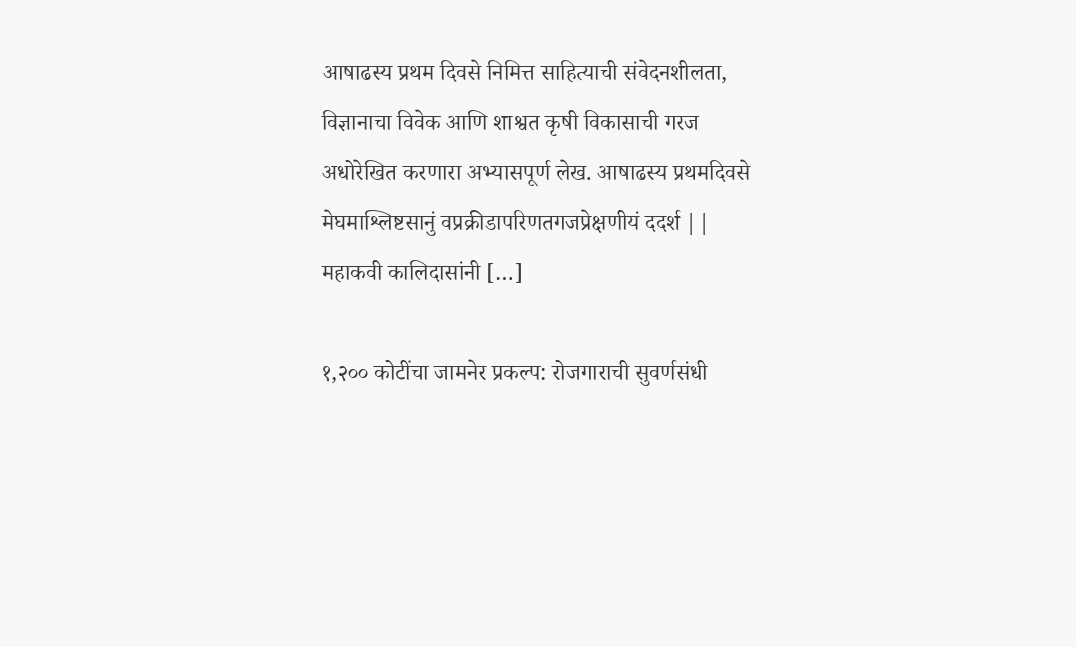आषाढस्य प्रथम दिवसे निमित्त साहित्याची संवेदनशीलता, विज्ञानाचा विवेक आणि शाश्वत कृषी विकासाची गरज अधोरेखित करणारा अभ्यासपूर्ण लेख. आषाढस्य प्रथमदिवसे मेघमाश्लिष्टसानुं वप्रक्रीडापरिणतगजप्रेक्षणीयं ददर्श || महाकवी कालिदासांनी […]

१,२०० कोटींचा जामनेर प्रकल्प: रोजगाराची सुवर्णसंधी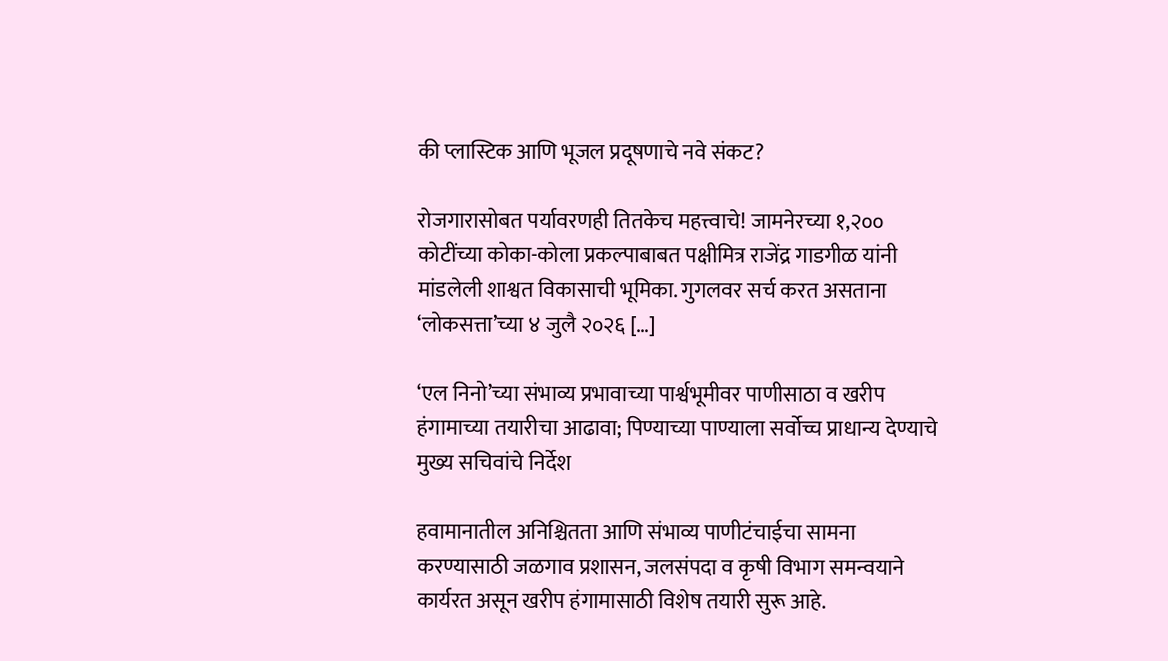की प्लास्टिक आणि भूजल प्रदूषणाचे नवे संकट?

रोजगारासोबत पर्यावरणही तितकेच महत्त्वाचे! जामनेरच्या १,२०० कोटींच्या कोका-कोला प्रकल्पाबाबत पक्षीमित्र राजेंद्र गाडगीळ यांनी मांडलेली शाश्वत विकासाची भूमिका. गुगलवर सर्च करत असताना ‘लोकसत्ता’च्या ४ जुलै २०२६ […]

‘एल निनो’च्या संभाव्य प्रभावाच्या पार्श्वभूमीवर पाणीसाठा व खरीप हंगामाच्या तयारीचा आढावा; पिण्याच्या पाण्याला सर्वोच्च प्राधान्य देण्याचे मुख्य सचिवांचे निर्देश

हवामानातील अनिश्चितता आणि संभाव्य पाणीटंचाईचा सामना करण्यासाठी जळगाव प्रशासन, जलसंपदा व कृषी विभाग समन्वयाने कार्यरत असून खरीप हंगामासाठी विशेष तयारी सुरू आहे.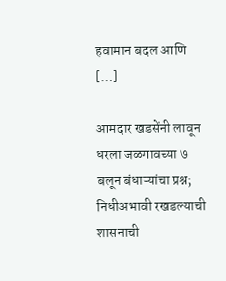हवामान बदल आणि […]

आमदार खडसेंनी लावून धरला जळगावच्या ७ बलून बंधाऱ्यांचा प्रश्न; निधीअभावी रखडल्याची शासनाची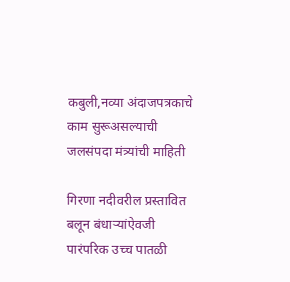कबुली,नव्या अंदाजपत्रकाचे काम सुरूअसल्याची जलसंपदा मंत्र्यांची माहिती

गिरणा नदीवरील प्रस्तावित बलून बंधाऱ्यांऐवजी पारंपरिक उच्च पातळी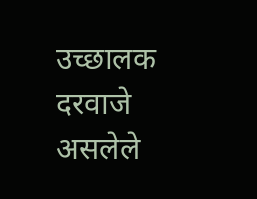उच्छालक दरवाजे असलेले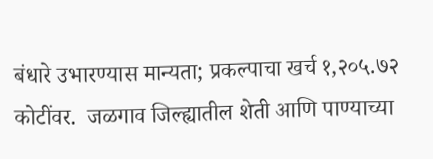बंधारे उभारण्यास मान्यता; प्रकल्पाचा खर्च १,२०५.७२ कोटींवर.  जळगाव जिल्ह्यातील शेती आणि पाण्याच्या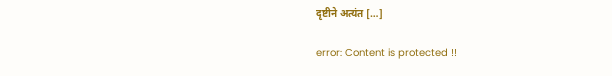दृष्टीने अत्यंत […]

error: Content is protected !!